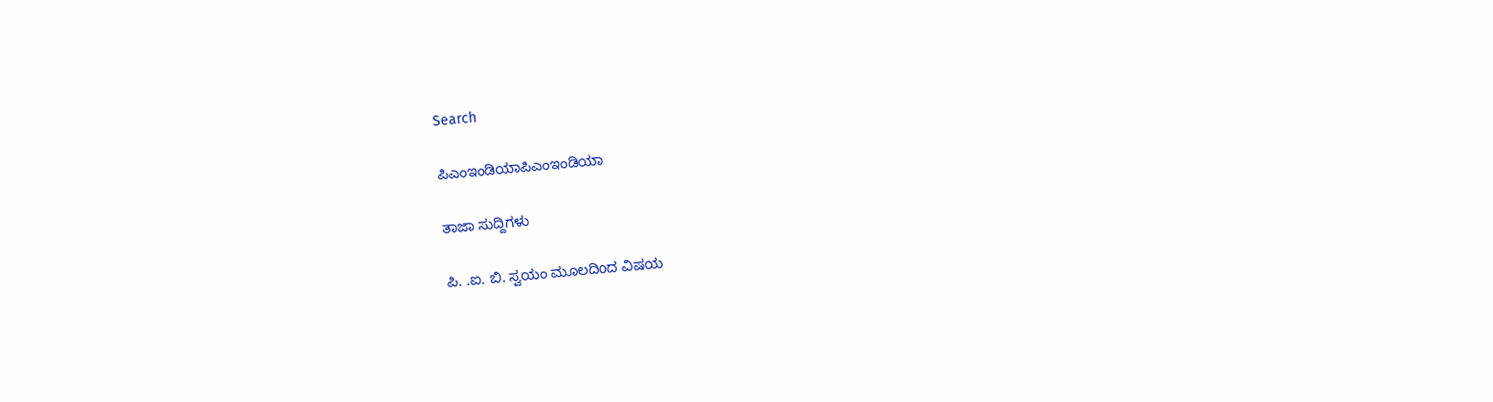Search

ಪಿಎಂಇಂಡಿಯಾಪಿಎಂಇಂಡಿಯಾ

ತಾಜಾ ಸುದ್ದಿಗಳು

ಪಿ. .ಐ. ಬಿ. ಸ್ವಯಂ ಮೂಲದಿoದ ವಿಷಯ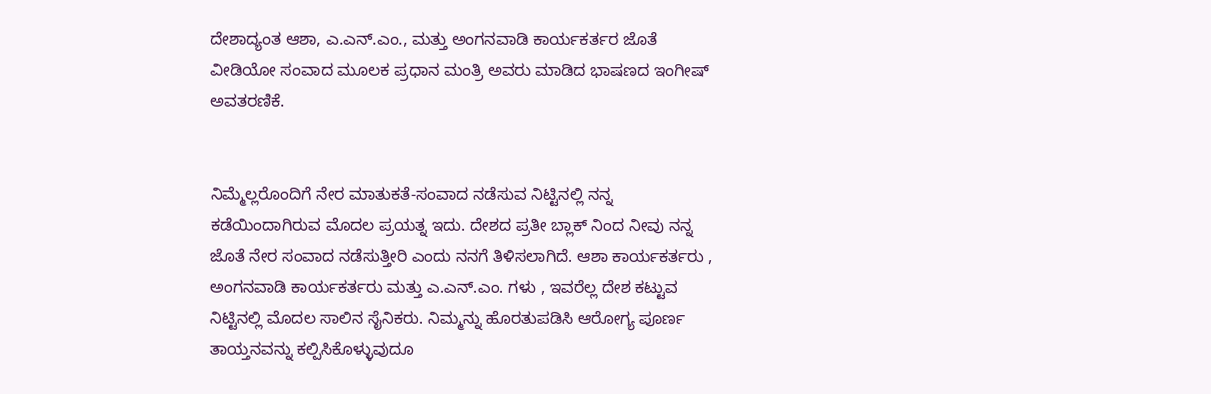ದೇಶಾದ್ಯಂತ ಆಶಾ, ಎ.ಎನ್.ಎಂ., ಮತ್ತು ಅಂಗನವಾಡಿ ಕಾರ್ಯಕರ್ತರ ಜೊತೆ ವೀಡಿಯೋ ಸಂವಾದ ಮೂಲಕ ಪ್ರಧಾನ ಮಂತ್ರಿ ಅವರು ಮಾಡಿದ ಭಾಷಣದ ಇಂಗೀಷ್ ಅವತರಣಿಕೆ.


ನಿಮ್ಮೆಲ್ಲರೊಂದಿಗೆ ನೇರ ಮಾತುಕತೆ-ಸಂವಾದ ನಡೆಸುವ ನಿಟ್ಟಿನಲ್ಲಿ ನನ್ನ ಕಡೆಯಿಂದಾಗಿರುವ ಮೊದಲ ಪ್ರಯತ್ನ ಇದು. ದೇಶದ ಪ್ರತೀ ಬ್ಲಾಕ್ ನಿಂದ ನೀವು ನನ್ನ ಜೊತೆ ನೇರ ಸಂವಾದ ನಡೆಸುತ್ತೀರಿ ಎಂದು ನನಗೆ ತಿಳಿಸಲಾಗಿದೆ. ಆಶಾ ಕಾರ್ಯಕರ್ತರು , ಅಂಗನವಾಡಿ ಕಾರ್ಯಕರ್ತರು ಮತ್ತು ಎ.ಎನ್.ಎಂ. ಗಳು , ಇವರೆಲ್ಲ ದೇಶ ಕಟ್ಟುವ ನಿಟ್ಟಿನಲ್ಲಿ ಮೊದಲ ಸಾಲಿನ ಸೈನಿಕರು. ನಿಮ್ಮನ್ನು ಹೊರತುಪಡಿಸಿ ಆರೋಗ್ಯ ಪೂರ್ಣ ತಾಯ್ತನವನ್ನು ಕಲ್ಪಿಸಿಕೊಳ್ಳುವುದೂ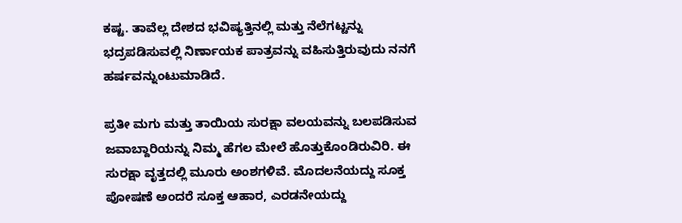ಕಷ್ಟ. ತಾವೆಲ್ಲ ದೇಶದ ಭವಿಷ್ಯತ್ತಿನಲ್ಲಿ ಮತ್ತು ನೆಲೆಗಟ್ಟನ್ನು ಭದ್ರಪಡಿಸುವಲ್ಲಿ ನಿರ್ಣಾಯಕ ಪಾತ್ರವನ್ನು ವಹಿಸುತ್ತಿರುವುದು ನನಗೆ ಹರ್ಷವನ್ನುಂಟುಮಾಡಿದೆ.

ಪ್ರತೀ ಮಗು ಮತ್ತು ತಾಯಿಯ ಸುರಕ್ಷಾ ವಲಯವನ್ನು ಬಲಪಡಿಸುವ ಜವಾಬ್ದಾರಿಯನ್ನು ನಿಮ್ಮ ಹೆಗಲ ಮೇಲೆ ಹೊತ್ತುಕೊಂಡಿರುವಿರಿ. ಈ ಸುರಕ್ಷಾ ವೃತ್ತದಲ್ಲಿ ಮೂರು ಅಂಶಗಳಿವೆ. ಮೊದಲನೆಯದ್ದು ಸೂಕ್ತ ಪೋಷಣೆ ಅಂದರೆ ಸೂಕ್ತ ಆಹಾರ, ಎರಡನೇಯದ್ದು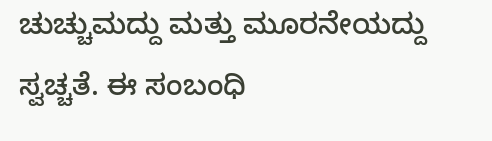ಚುಚ್ಚುಮದ್ದು ಮತ್ತು ಮೂರನೇಯದ್ದು ಸ್ವಚ್ಚತೆ. ಈ ಸಂಬಂಧಿ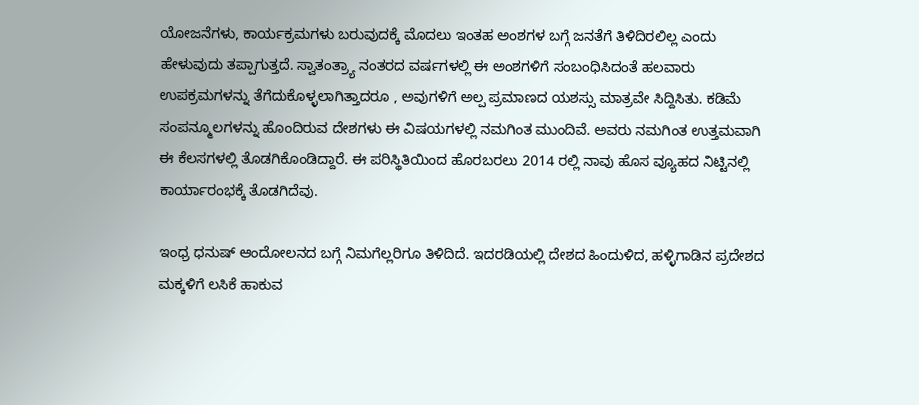ಯೋಜನೆಗಳು, ಕಾರ್ಯಕ್ರಮಗಳು ಬರುವುದಕ್ಕೆ ಮೊದಲು ಇಂತಹ ಅಂಶಗಳ ಬಗ್ಗೆ ಜನತೆಗೆ ತಿಳಿದಿರಲಿಲ್ಲ ಎಂದು ಹೇಳುವುದು ತಪ್ಪಾಗುತ್ತದೆ. ಸ್ವಾತಂತ್ರ್ಯಾ ನಂತರದ ವರ್ಷಗಳಲ್ಲಿ ಈ ಅಂಶಗಳಿಗೆ ಸಂಬಂಧಿಸಿದಂತೆ ಹಲವಾರು ಉಪಕ್ರಮಗಳನ್ನು ತೆಗೆದುಕೊಳ್ಳಲಾಗಿತ್ತಾದರೂ , ಅವುಗಳಿಗೆ ಅಲ್ಪ ಪ್ರಮಾಣದ ಯಶಸ್ಸು ಮಾತ್ರವೇ ಸಿದ್ದಿಸಿತು. ಕಡಿಮೆ ಸಂಪನ್ಮೂಲಗಳನ್ನು ಹೊಂದಿರುವ ದೇಶಗಳು ಈ ವಿಷಯಗಳಲ್ಲಿ ನಮಗಿಂತ ಮುಂದಿವೆ. ಅವರು ನಮಗಿಂತ ಉತ್ತಮವಾಗಿ ಈ ಕೆಲಸಗಳಲ್ಲಿ ತೊಡಗಿಕೊಂಡಿದ್ದಾರೆ. ಈ ಪರಿಸ್ಥಿತಿಯಿಂದ ಹೊರಬರಲು 2014 ರಲ್ಲಿ ನಾವು ಹೊಸ ವ್ಯೂಹದ ನಿಟ್ಟಿನಲ್ಲಿ ಕಾರ್ಯಾರಂಭಕ್ಕೆ ತೊಡಗಿದೆವು.

ಇಂಧ್ರ ಧನುಷ್ ಆಂದೋಲನದ ಬಗ್ಗೆ ನಿಮಗೆಲ್ಲರಿಗೂ ತಿಳಿದಿದೆ. ಇದರಡಿಯಲ್ಲಿ ದೇಶದ ಹಿಂದುಳಿದ, ಹಳ್ಳಿಗಾಡಿನ ಪ್ರದೇಶದ ಮಕ್ಕಳಿಗೆ ಲಸಿಕೆ ಹಾಕುವ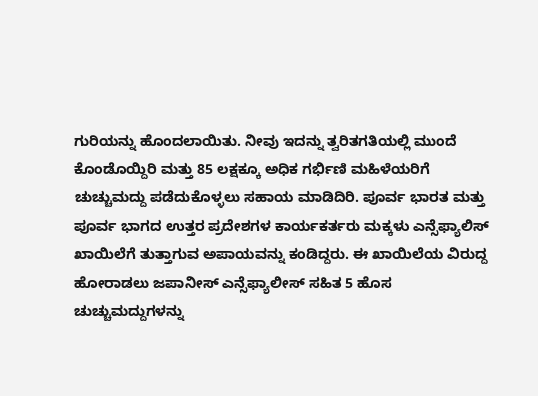ಗುರಿಯನ್ನು ಹೊಂದಲಾಯಿತು. ನೀವು ಇದನ್ನು ತ್ವರಿತಗತಿಯಲ್ಲಿ ಮುಂದೆ ಕೊಂಡೊಯ್ದಿರಿ ಮತ್ತು 85 ಲಕ್ಷಕ್ಕೂ ಅಧಿಕ ಗರ್ಭಿಣಿ ಮಹಿಳೆಯರಿಗೆ ಚುಚ್ಚುಮದ್ದು ಪಡೆದುಕೊಳ್ಳಲು ಸಹಾಯ ಮಾಡಿದಿರಿ. ಪೂರ್ವ ಭಾರತ ಮತ್ತು ಪೂರ್ವ ಭಾಗದ ಉತ್ತರ ಪ್ರದೇಶಗಳ ಕಾರ್ಯಕರ್ತರು ಮಕ್ಕಳು ಎನ್ಸೆಫ್ಯಾಲಿಸ್ ಖಾಯಿಲೆಗೆ ತುತ್ತಾಗುವ ಅಪಾಯವನ್ನು ಕಂಡಿದ್ದರು. ಈ ಖಾಯಿಲೆಯ ವಿರುದ್ದ ಹೋರಾಡಲು ಜಪಾನೀಸ್ ಎನ್ಸೆಫ್ಯಾಲೀಸ್ ಸಹಿತ 5 ಹೊಸ ಚುಚ್ಚುಮದ್ದುಗಳನ್ನು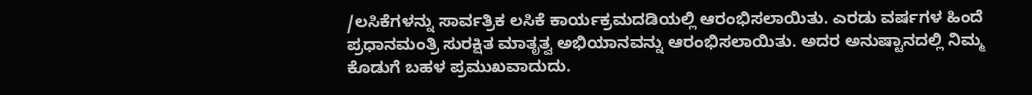/ಲಸಿಕೆಗಳನ್ನು ಸಾರ್ವತ್ರಿಕ ಲಸಿಕೆ ಕಾರ್ಯಕ್ರಮದಡಿಯಲ್ಲಿ ಆರಂಭಿಸಲಾಯಿತು. ಎರಡು ವರ್ಷಗಳ ಹಿಂದೆ ಪ್ರಧಾನಮಂತ್ರಿ ಸುರಕ್ಷಿತ ಮಾತೃತ್ವ ಅಭಿಯಾನವನ್ನು ಆರಂಭಿಸಲಾಯಿತು. ಅದರ ಅನುಷ್ಟಾನದಲ್ಲಿ ನಿಮ್ಮ ಕೊಡುಗೆ ಬಹಳ ಪ್ರಮುಖವಾದುದು.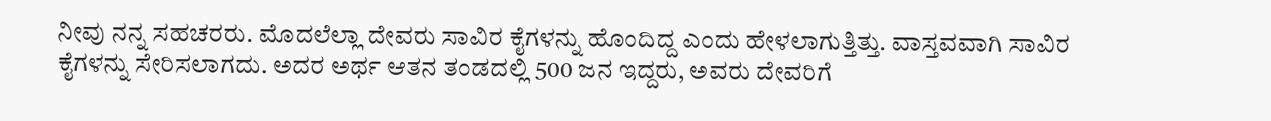ನೀವು ನನ್ನ ಸಹಚರರು. ಮೊದಲೆಲ್ಲಾ ದೇವರು ಸಾವಿರ ಕೈಗಳನ್ನು ಹೊಂದಿದ್ದ ಎಂದು ಹೇಳಲಾಗುತ್ತಿತ್ತು. ವಾಸ್ತವವಾಗಿ ಸಾವಿರ ಕೈಗಳನ್ನು ಸೇರಿಸಲಾಗದು. ಅದರ ಅರ್ಥ ಆತನ ತಂಡದಲ್ಲಿ 500 ಜನ ಇದ್ದರು, ಅವರು ದೇವರಿಗೆ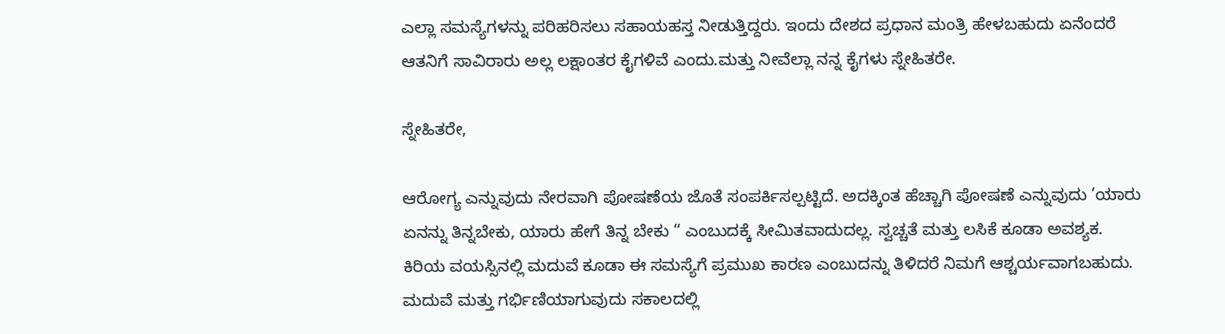ಎಲ್ಲಾ ಸಮಸ್ಯೆಗಳನ್ನು ಪರಿಹರಿಸಲು ಸಹಾಯಹಸ್ತ ನೀಡುತ್ತಿದ್ದರು. ಇಂದು ದೇಶದ ಪ್ರಧಾನ ಮಂತ್ರಿ ಹೇಳಬಹುದು ಏನೆಂದರೆ ಆತನಿಗೆ ಸಾವಿರಾರು ಅಲ್ಲ ಲಕ್ಷಾಂತರ ಕೈಗಳಿವೆ ಎಂದು.ಮತ್ತು ನೀವೆಲ್ಲಾ ನನ್ನ ಕೈಗಳು ಸ್ನೇಹಿತರೇ.

ಸ್ನೇಹಿತರೇ,

ಆರೋಗ್ಯ ಎನ್ನುವುದು ನೇರವಾಗಿ ಪೋಷಣೆಯ ಜೊತೆ ಸಂಪರ್ಕಿಸಲ್ಪಟ್ಟಿದೆ. ಅದಕ್ಕಿಂತ ಹೆಚ್ಚಾಗಿ ಪೋಷಣೆ ಎನ್ನುವುದು ’ಯಾರು ಏನನ್ನು ತಿನ್ನಬೇಕು, ಯಾರು ಹೇಗೆ ತಿನ್ನ ಬೇಕು “ ಎಂಬುದಕ್ಕೆ ಸೀಮಿತವಾದುದಲ್ಲ. ಸ್ವಚ್ಚತೆ ಮತ್ತು ಲಸಿಕೆ ಕೂಡಾ ಅವಶ್ಯಕ. ಕಿರಿಯ ವಯಸ್ಸಿನಲ್ಲಿ ಮದುವೆ ಕೂಡಾ ಈ ಸಮಸ್ಯೆಗೆ ಪ್ರಮುಖ ಕಾರಣ ಎಂಬುದನ್ನು ತಿಳಿದರೆ ನಿಮಗೆ ಆಶ್ಚರ್ಯವಾಗಬಹುದು. ಮದುವೆ ಮತ್ತು ಗರ್ಭಿಣಿಯಾಗುವುದು ಸಕಾಲದಲ್ಲಿ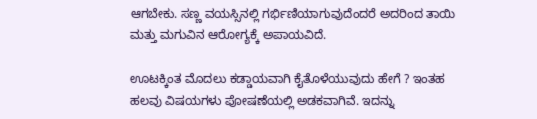ಆಗಬೇಕು. ಸಣ್ಣ ವಯಸ್ಸಿನಲ್ಲಿ ಗರ್ಭಿಣಿಯಾಗುವುದೆಂದರೆ ಅದರಿಂದ ತಾಯಿ ಮತ್ತು ಮಗುವಿನ ಆರೋಗ್ಯಕ್ಕೆ ಅಪಾಯವಿದೆ.

ಊಟಕ್ಕಿಂತ ಮೊದಲು ಕಡ್ಡಾಯವಾಗಿ ಕೈತೊಳೆಯುವುದು ಹೇಗೆ ? ಇಂತಹ ಹಲವು ವಿಷಯಗಳು ಪೋಷಣೆಯಲ್ಲಿ ಅಡಕವಾಗಿವೆ. ಇದನ್ನು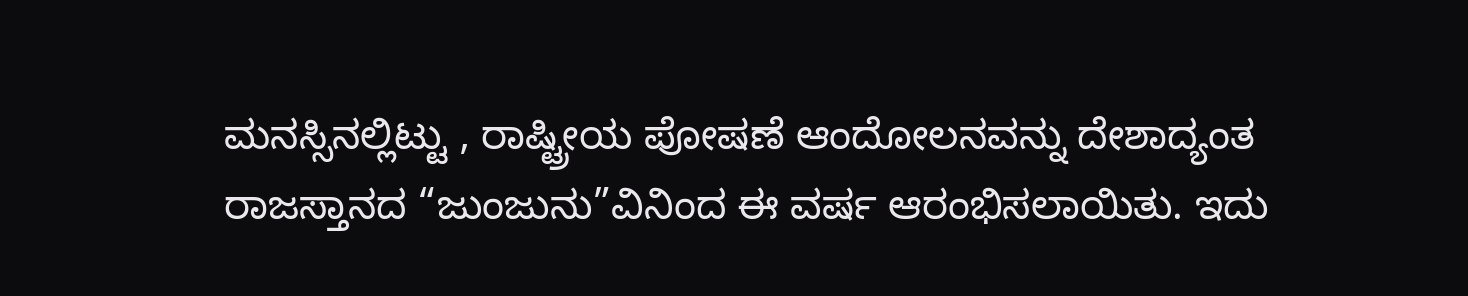ಮನಸ್ಸಿನಲ್ಲಿಟ್ಟು , ರಾಷ್ಟ್ರೀಯ ಪೋಷಣೆ ಆಂದೋಲನವನ್ನು ದೇಶಾದ್ಯಂತ ರಾಜಸ್ತಾನದ “ಜುಂಜುನು”ವಿನಿಂದ ಈ ವರ್ಷ ಆರಂಭಿಸಲಾಯಿತು. ಇದು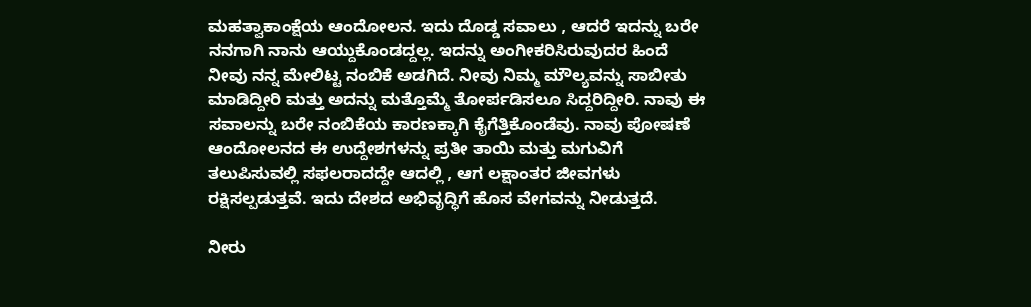ಮಹತ್ವಾಕಾಂಕ್ಷೆಯ ಆಂದೋಲನ. ಇದು ದೊಡ್ಡ ಸವಾಲು , ಆದರೆ ಇದನ್ನು ಬರೇ ನನಗಾಗಿ ನಾನು ಆಯ್ದುಕೊಂಡದ್ದಲ್ಲ. ಇದನ್ನು ಅಂಗೀಕರಿಸಿರುವುದರ ಹಿಂದೆ ನೀವು ನನ್ನ ಮೇಲಿಟ್ಟ ನಂಬಿಕೆ ಅಡಗಿದೆ. ನೀವು ನಿಮ್ಮ ಮೌಲ್ಯವನ್ನು ಸಾಬೀತು ಮಾಡಿದ್ದೀರಿ ಮತ್ತು ಅದನ್ನು ಮತ್ತೊಮ್ಮೆ ತೋರ್ಪಡಿಸಲೂ ಸಿದ್ದರಿದ್ದೀರಿ. ನಾವು ಈ ಸವಾಲನ್ನು ಬರೇ ನಂಬಿಕೆಯ ಕಾರಣಕ್ಕಾಗಿ ಕೈಗೆತ್ತಿಕೊಂಡೆವು. ನಾವು ಪೋಷಣೆ ಆಂದೋಲನದ ಈ ಉದ್ದೇಶಗಳನ್ನು ಪ್ರತೀ ತಾಯಿ ಮತ್ತು ಮಗುವಿಗೆ ತಲುಪಿಸುವಲ್ಲಿ ಸಫಲರಾದದ್ದೇ ಆದಲ್ಲಿ , ಆಗ ಲಕ್ಷಾಂತರ ಜೀವಗಳು ರಕ್ಷಿಸಲ್ಪಡುತ್ತವೆ. ಇದು ದೇಶದ ಅಭಿವೃದ್ಧಿಗೆ ಹೊಸ ವೇಗವನ್ನು ನೀಡುತ್ತದೆ.

ನೀರು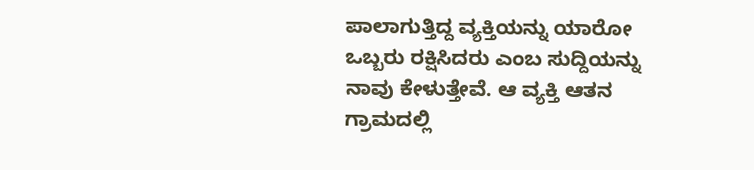ಪಾಲಾಗುತ್ತಿದ್ದ ವ್ಯಕ್ತಿಯನ್ನು ಯಾರೋ ಒಬ್ಬರು ರಕ್ಷಿಸಿದರು ಎಂಬ ಸುದ್ದಿಯನ್ನು ನಾವು ಕೇಳುತ್ತೇವೆ. ಆ ವ್ಯಕ್ತಿ ಆತನ ಗ್ರಾಮದಲ್ಲಿ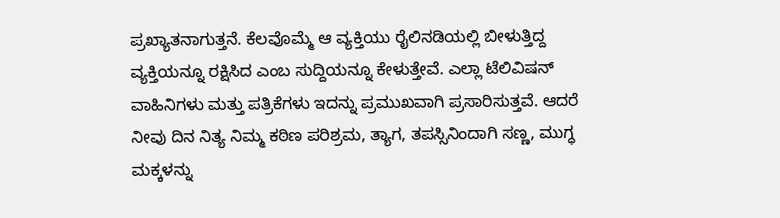ಪ್ರಖ್ಯಾತನಾಗುತ್ತನೆ. ಕೆಲವೊಮ್ಮೆ ಆ ವ್ಯಕ್ತಿಯು ರೈಲಿನಡಿಯಲ್ಲಿ ಬೀಳುತ್ತಿದ್ದ ವ್ಯಕ್ತಿಯನ್ನೂ ರಕ್ಷಿಸಿದ ಎಂಬ ಸುದ್ದಿಯನ್ನೂ ಕೇಳುತ್ತೇವೆ. ಎಲ್ಲಾ ಟೆಲಿವಿಷನ್ ವಾಹಿನಿಗಳು ಮತ್ತು ಪತ್ರಿಕೆಗಳು ಇದನ್ನು ಪ್ರಮುಖವಾಗಿ ಪ್ರಸಾರಿಸುತ್ತವೆ. ಆದರೆ ನೀವು ದಿನ ನಿತ್ಯ ನಿಮ್ಮ ಕಠಿಣ ಪರಿಶ್ರಮ, ತ್ಯಾಗ, ತಪಸ್ಸಿನಿಂದಾಗಿ ಸಣ್ಣ, ಮುಗ್ಧ ಮಕ್ಕಳನ್ನು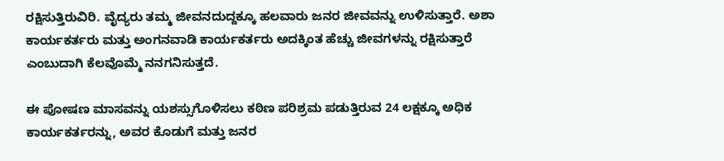ರಕ್ಷಿಸುತ್ತಿರುವಿರಿ. ವೈದ್ಯರು ತಮ್ಮ ಜೀವನದುದ್ದಕ್ಕೂ ಹಲವಾರು ಜನರ ಜೀವವನ್ನು ಉಳಿಸುತ್ತಾರೆ. ಅಶಾ ಕಾರ್ಯಕರ್ತರು ಮತ್ತು ಅಂಗನವಾಡಿ ಕಾರ್ಯಕರ್ತರು ಅದಕ್ಕಿಂತ ಹೆಚ್ಚು ಜೀವಗಳನ್ನು ರಕ್ಷಿಸುತ್ತಾರೆ ಎಂಬುದಾಗಿ ಕೆಲವೊಮ್ಮೆ ನನಗನಿಸುತ್ತದೆ.

ಈ ಪೋಷಣ ಮಾಸವನ್ನು ಯಶಸ್ಸುಗೊಳಿಸಲು ಕಠಿಣ ಪರಿಶ್ರಮ ಪಡುತ್ತಿರುವ 24 ಲಕ್ಷಕ್ಕೂ ಅಧಿಕ ಕಾರ್ಯಕರ್ತರನ್ನು, ಅವರ ಕೊಡುಗೆ ಮತ್ತು ಜನರ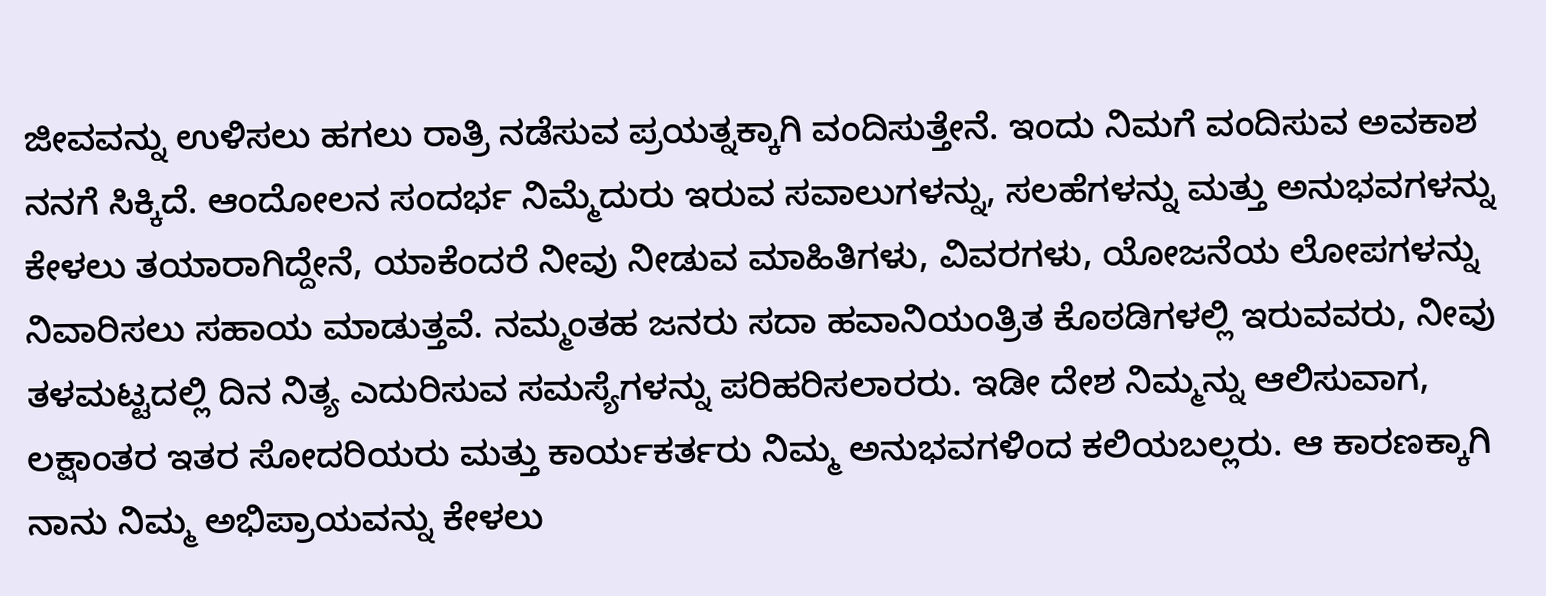ಜೀವವನ್ನು ಉಳಿಸಲು ಹಗಲು ರಾತ್ರಿ ನಡೆಸುವ ಪ್ರಯತ್ನಕ್ಕಾಗಿ ವಂದಿಸುತ್ತೇನೆ. ಇಂದು ನಿಮಗೆ ವಂದಿಸುವ ಅವಕಾಶ ನನಗೆ ಸಿಕ್ಕಿದೆ. ಆಂದೋಲನ ಸಂದರ್ಭ ನಿಮ್ಮೆದುರು ಇರುವ ಸವಾಲುಗಳನ್ನು, ಸಲಹೆಗಳನ್ನು ಮತ್ತು ಅನುಭವಗಳನ್ನು ಕೇಳಲು ತಯಾರಾಗಿದ್ದೇನೆ, ಯಾಕೆಂದರೆ ನೀವು ನೀಡುವ ಮಾಹಿತಿಗಳು, ವಿವರಗಳು, ಯೋಜನೆಯ ಲೋಪಗಳನ್ನು ನಿವಾರಿಸಲು ಸಹಾಯ ಮಾಡುತ್ತವೆ. ನಮ್ಮಂತಹ ಜನರು ಸದಾ ಹವಾನಿಯಂತ್ರಿತ ಕೊಠಡಿಗಳಲ್ಲಿ ಇರುವವರು, ನೀವು ತಳಮಟ್ಟದಲ್ಲಿ ದಿನ ನಿತ್ಯ ಎದುರಿಸುವ ಸಮಸ್ಯೆಗಳನ್ನು ಪರಿಹರಿಸಲಾರರು. ಇಡೀ ದೇಶ ನಿಮ್ಮನ್ನು ಆಲಿಸುವಾಗ, ಲಕ್ಷಾಂತರ ಇತರ ಸೋದರಿಯರು ಮತ್ತು ಕಾರ್ಯಕರ್ತರು ನಿಮ್ಮ ಅನುಭವಗಳಿಂದ ಕಲಿಯಬಲ್ಲರು. ಆ ಕಾರಣಕ್ಕಾಗಿ ನಾನು ನಿಮ್ಮ ಅಭಿಪ್ರಾಯವನ್ನು ಕೇಳಲು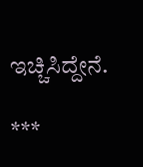ಇಚ್ಚಿಸಿದ್ದೇನೆ.

***